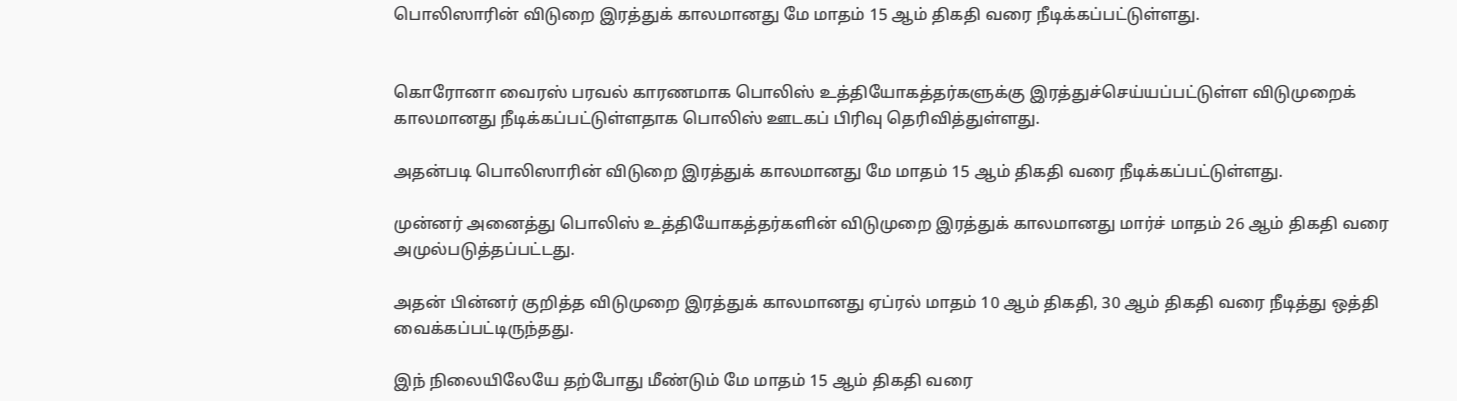பொலிஸாரின் விடுறை இரத்துக் காலமானது மே மாதம் 15 ஆம் திகதி வரை நீடிக்கப்பட்டுள்ளது.


கொரோனா வைரஸ் பரவல் காரணமாக பொலிஸ் உத்தியோகத்தர்களுக்கு இரத்துச்செய்யப்பட்டுள்ள விடுமுறைக் காலமானது நீடிக்கப்பட்டுள்ளதாக பொலிஸ் ஊடகப் பிரிவு தெரிவித்துள்ளது.

அதன்படி பொலிஸாரின் விடுறை இரத்துக் காலமானது மே மாதம் 15 ஆம் திகதி வரை நீடிக்கப்பட்டுள்ளது.

முன்னர் அனைத்து பொலிஸ் உத்தியோகத்தர்களின் விடுமுறை இரத்துக் காலமானது மார்ச் மாதம் 26 ஆம் திகதி வரை அமுல்படுத்தப்பட்டது.

அதன் பின்னர் குறித்த விடுமுறை இரத்துக் காலமானது ஏப்ரல் மாதம் 10 ஆம் திகதி, 30 ஆம் திகதி வரை நீடித்து ஒத்தி வைக்கப்பட்டிருந்தது.

இந் நிலையிலேயே தற்போது மீண்டும் மே மாதம் 15 ஆம் திகதி வரை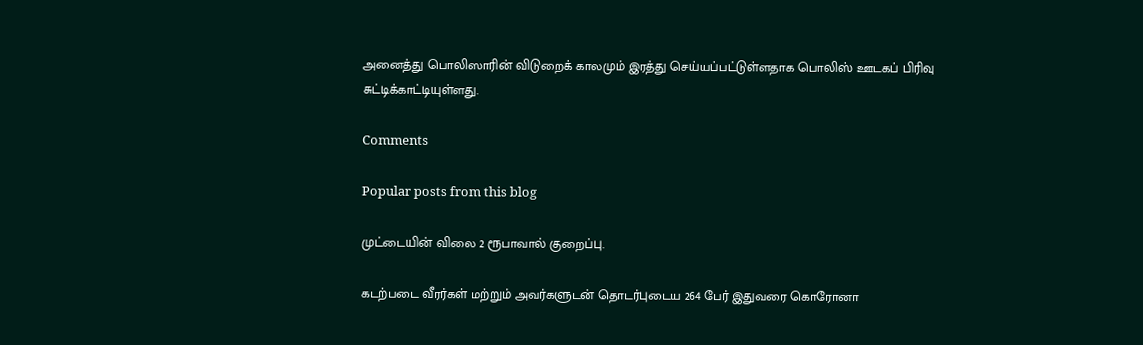அனைத்து பொலிஸாரின் விடுறைக் காலமும் இரத்து செய்யப்பட்டுள்ளதாக பொலிஸ் ஊடகப் பிரிவு சுட்டிக்காட்டியுள்ளது.

Comments

Popular posts from this blog

முட்டையின் விலை 2 ரூபாவால் குறைப்பு.

கடற்படை வீரர்கள் மற்றும் அவர்களுடன் தொடர்புடைய 264 பேர் இதுவரை கொரோனா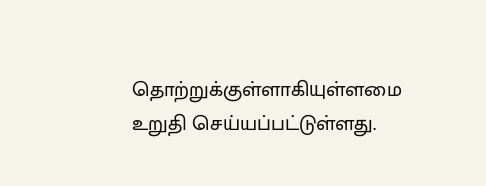தொற்றுக்குள்ளாகியுள்ளமை உறுதி செய்யப்பட்டுள்ளது.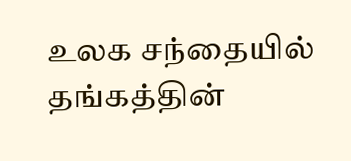உலக சந்தையில் தங்கத்தின்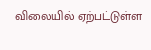விலையில் ஏற்பட்டுள்ள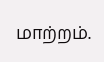மாற்றம்.